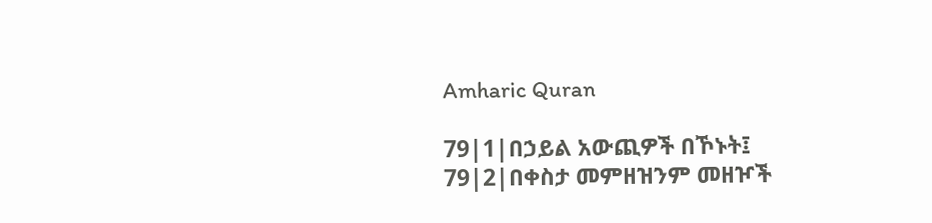Amharic Quran

79|1|በኃይል አውጪዎች በኾኑት፤
79|2|በቀስታ መምዘዝንም መዘዦች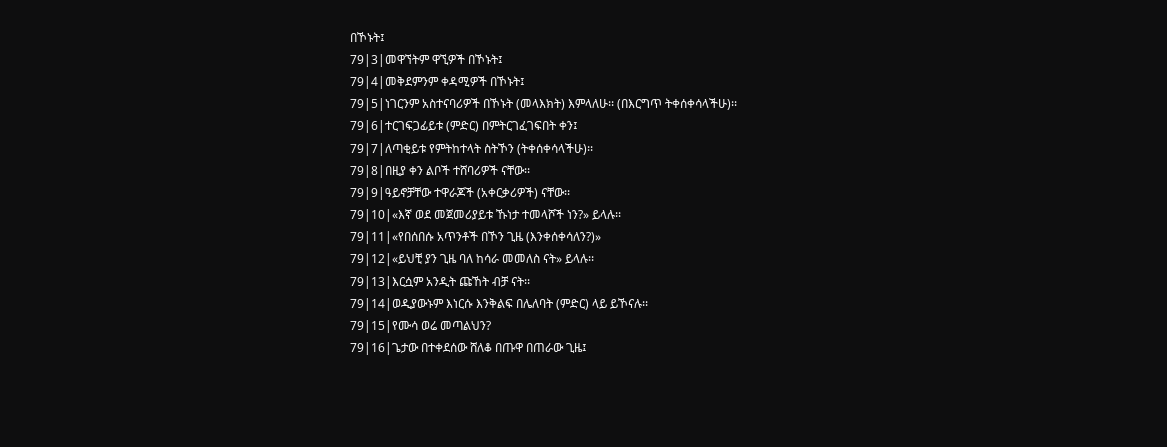በኾኑት፤
79|3|መዋኘትም ዋኚዎች በኾኑት፤
79|4|መቅደምንም ቀዳሚዎች በኾኑት፤
79|5|ነገርንም አስተናባሪዎች በኾኑት (መላእክት) እምላለሁ፡፡ (በእርግጥ ትቀሰቀሳላችሁ)፡፡
79|6|ተርገፍጋፊይቱ (ምድር) በምትርገፈገፍበት ቀን፤
79|7|ለጣቂይቱ የምትከተላት ስትኾን (ትቀሰቀሳላችሁ)፡፡
79|8|በዚያ ቀን ልቦች ተሸባሪዎች ናቸው፡፡
79|9|ዓይኖቻቸው ተዋራጆች (አቀርቃሪዎች) ናቸው፡፡
79|10|«እኛ ወደ መጀመሪያይቱ ኹነታ ተመላሾች ነን?» ይላሉ፡፡
79|11|«የበሰበሱ አጥንቶች በኾን ጊዜ (እንቀሰቀሳለን?)»
79|12|«ይህቺ ያን ጊዜ ባለ ከሳራ መመለስ ናት» ይላሉ፡፡
79|13|እርሷም አንዲት ጩኸት ብቻ ናት፡፡
79|14|ወዲያውኑም እነርሱ እንቅልፍ በሌለባት (ምድር) ላይ ይኾናሉ፡፡
79|15|የሙሳ ወሬ መጣልህን?
79|16|ጌታው በተቀደሰው ሸለቆ በጡዋ በጠራው ጊዜ፤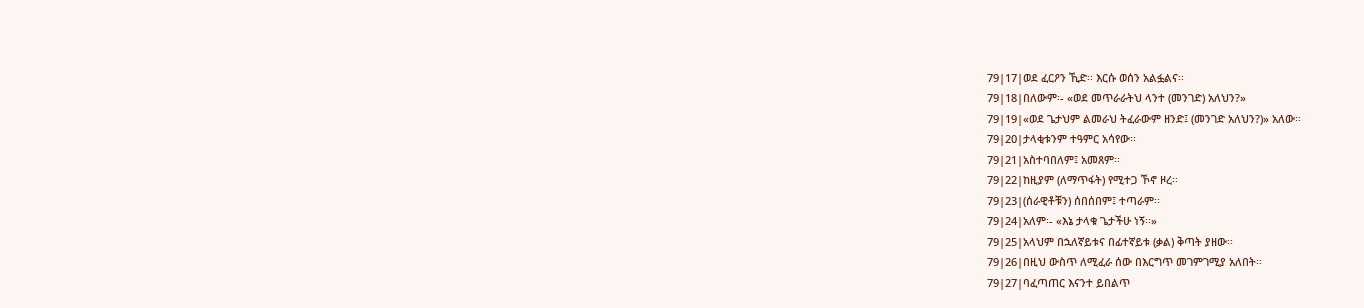79|17|ወደ ፈርዖን ኺድ፡፡ እርሱ ወሰን አልፏልና፡፡
79|18|በለውም፡- «ወደ መጥራራትህ ላንተ (መንገድ) አለህን?»
79|19|«ወደ ጌታህም ልመራህ ትፈራውም ዘንድ፤ (መንገድ አለህን?)» አለው፡፡
79|20|ታላቂቱንም ተዓምር አሳየው፡፡
79|21|አስተባበለም፤ አመጸም፡፡
79|22|ከዚያም (ለማጥፋት) የሚተጋ ኾኖ ዞረ፡፡
79|23|(ሰራዊቶቹን) ሰበሰበም፤ ተጣራም፡፡
79|24|አለም፡- «እኔ ታላቁ ጌታችሁ ነኝ፡፡»
79|25|አላህም በኋለኛይቱና በፊተኛይቱ (ቃል) ቅጣት ያዘው፡፡
79|26|በዚህ ውስጥ ለሚፈራ ሰው በእርግጥ መገምገሚያ አለበት፡፡
79|27|ባፈጣጠር እናንተ ይበልጥ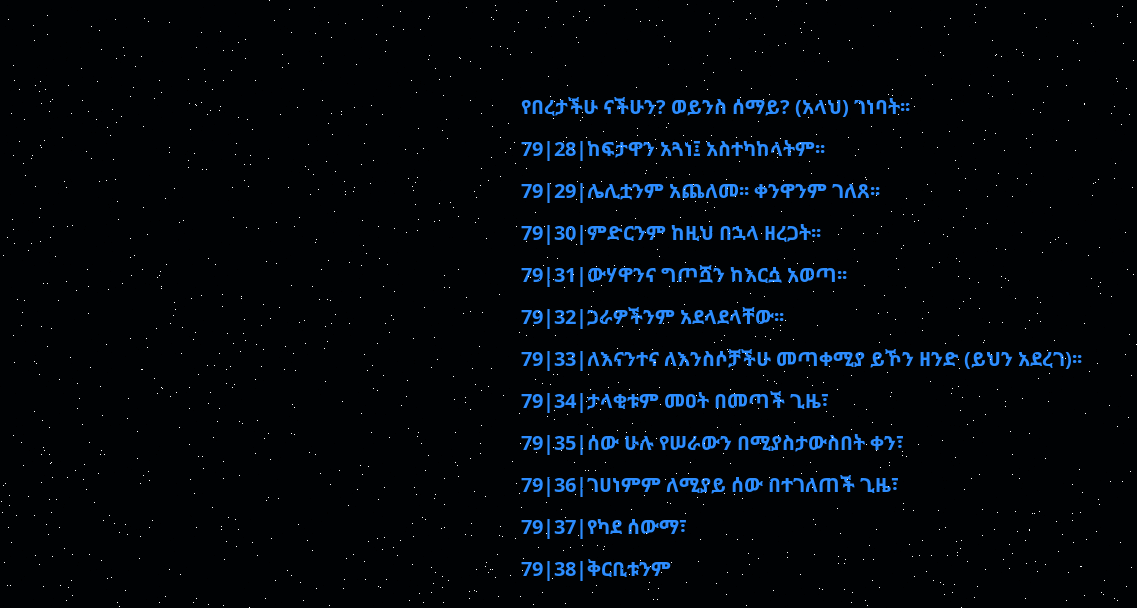የበረታችሁ ናችሁን? ወይንስ ሰማይ? (አላህ) ገነባት፡፡
79|28|ከፍታዋን አጓነ፤ አስተካከላትም፡፡
79|29|ሌሊቷንም አጨለመ፡፡ ቀንዋንም ገለጸ፡፡
79|30|ምድርንም ከዚህ በኋላ ዘረጋት፡፡
79|31|ውሃዋንና ግጦሿን ከእርሷ አወጣ፡፡
79|32|ጋራዎችንም አደላደላቸው፡፡
79|33|ለእናንተና ለእንስሶቻችሁ መጣቀሚያ ይኾን ዘንድ (ይህን አደረገ)፡፡
79|34|ታላቂቱም መዐት በመጣች ጊዜ፣
79|35|ሰው ሁሉ የሠራውን በሚያስታውስበት ቀን፣
79|36|ገሀነምም ለሚያይ ሰው በተገለጠች ጊዜ፣
79|37|የካደ ሰውማ፣
79|38|ቅርቢቱንም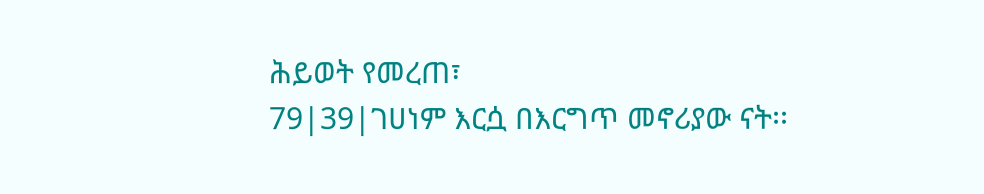ሕይወት የመረጠ፣
79|39|ገሀነም እርሷ በእርግጥ መኖሪያው ናት፡፡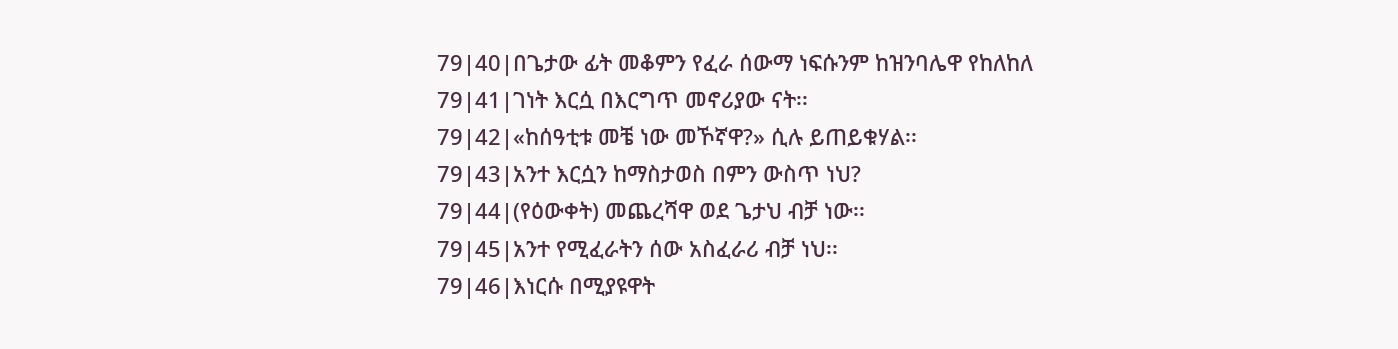79|40|በጌታው ፊት መቆምን የፈራ ሰውማ ነፍሱንም ከዝንባሌዋ የከለከለ
79|41|ገነት እርሷ በእርግጥ መኖሪያው ናት፡፡
79|42|«ከሰዓቲቱ መቼ ነው መኾኛዋ?» ሲሉ ይጠይቁሃል፡፡
79|43|አንተ እርሷን ከማስታወስ በምን ውስጥ ነህ?
79|44|(የዕውቀት) መጨረሻዋ ወደ ጌታህ ብቻ ነው፡፡
79|45|አንተ የሚፈራትን ሰው አስፈራሪ ብቻ ነህ፡፡
79|46|እነርሱ በሚያዩዋት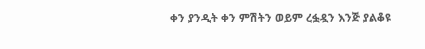ቀን ያንዲት ቀን ምሽትን ወይም ረፏዷን እንጅ ያልቆዩ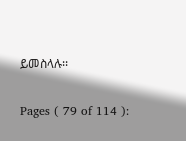ይመስላሉ፡፡

Pages ( 79 of 114 ):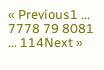« Previous1 ... 7778 79 8081 ... 114Next »